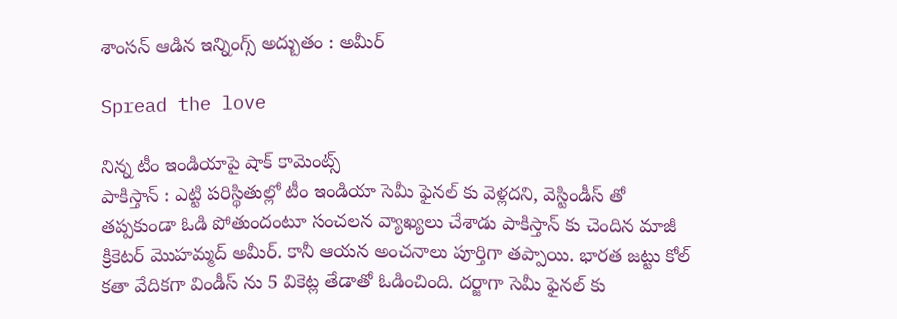శాంస‌న్ ఆడిన ఇన్నింగ్స్ అద్బుతం : అమీర్

Spread the love

నిన్న టీం ఇండియాపై షాక్ కామెంట్స్
పాకిస్తాన్ : ఎట్టి ప‌రిస్థితుల్లో టీం ఇండియా సెమీ ఫైన‌ల్ కు వెళ్ల‌ద‌ని, వెస్టిండీస్ తో త‌ప్ప‌కుండా ఓడి పోతుందంటూ సంచ‌ల‌న వ్యాఖ్య‌లు చేశాడు పాకిస్తాన్ కు చెందిన మాజీ క్రికెట‌ర్ మొహ‌మ్మ‌ద్ అమీర్. కానీ ఆయ‌న అంచ‌నాలు పూర్తిగా త‌ప్పాయి. భార‌త జ‌ట్టు కోల్ క‌తా వేదిక‌గా విండీస్ ను 5 వికెట్ల తేడాతో ఓడించింది. ద‌ర్జాగా సెమీ ఫైన‌ల్ కు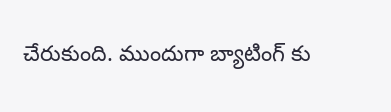చేరుకుంది. ముందుగా బ్యాటింగ్ కు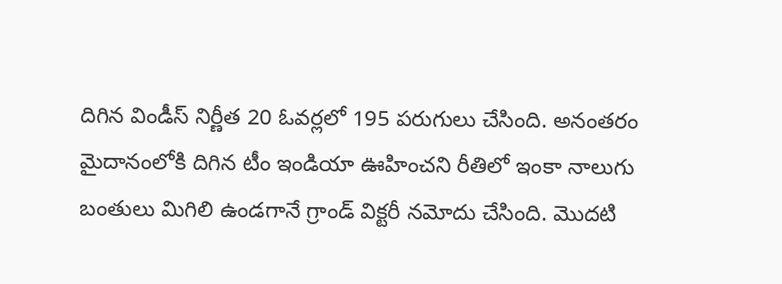దిగిన విండీస్ నిర్ణీత 20 ఓవ‌ర్ల‌లో 195 ప‌రుగులు చేసింది. అనంత‌రం మైదానంలోకి దిగిన టీం ఇండియా ఊహించ‌ని రీతిలో ఇంకా నాలుగు బంతులు మిగిలి ఉండ‌గానే గ్రాండ్ విక్ట‌రీ న‌మోదు చేసింది. మొద‌టి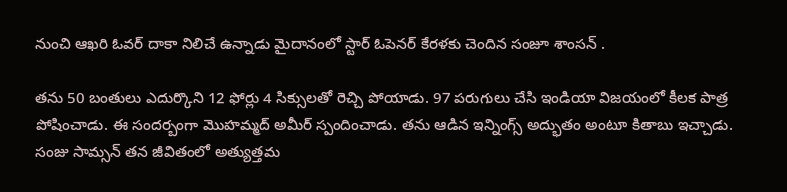నుంచి ఆఖ‌రి ఓవ‌ర్ దాకా నిలిచే ఉన్నాడు మైదానంలో స్టార్ ఓపెన‌ర్ కేర‌ళ‌కు చెందిన సంజూ శాంస‌న్ .

త‌ను 50 బంతులు ఎదుర్కొని 12 ఫోర్లు 4 సిక్సుల‌తో రెచ్చి పోయాడు. 97 ప‌రుగులు చేసి ఇండియా విజ‌యంలో కీల‌క పాత్ర పోషించాడు. ఈ సంద‌ర్బంగా మొహ‌మ్మ‌ద్ అమీర్ స్పందించాడు. త‌ను ఆడిన ఇన్నింగ్స్ అద్భుతం అంటూ కితాబు ఇచ్చాడు. సంజు సామ్సన్ తన జీవితంలో అత్యుత్తమ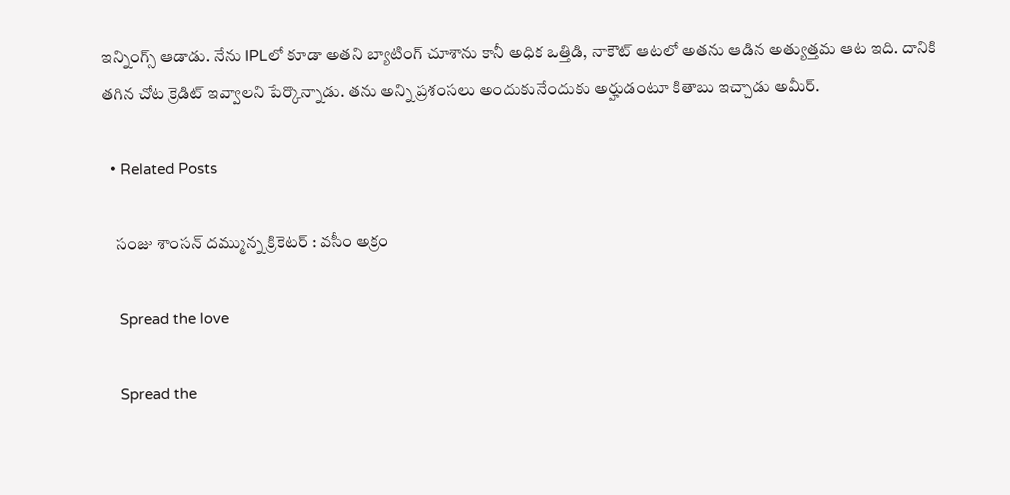ఇన్నింగ్స్ ఆడాడు. నేను IPLలో కూడా అతని బ్యాటింగ్ చూశాను కానీ అధిక ఒత్తిడి, నాకౌట్ ఆటలో అతను ఆడిన అత్యుత్తమ ఆట ఇది. దానికి తగిన చోట క్రెడిట్ ఇవ్వాలని పేర్కొన్నాడు. త‌ను అన్ని ప్రశంసలు అందుకునేందుకు అర్హుడంటూ కితాబు ఇచ్చాడు అమీర్.

  • Related Posts

    సంజు శాంస‌న్ ద‌మ్మున్న క్రికెట‌ర్ : వ‌సీం అక్రం

    Spread the love

    Spread the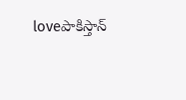loveపాకిస్తాన్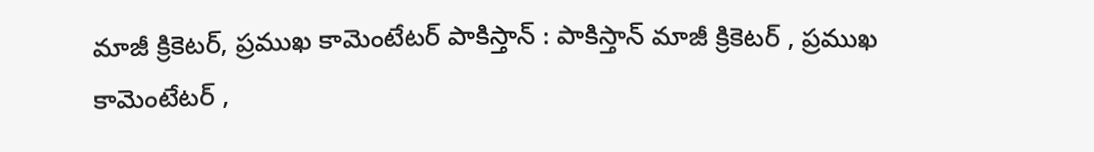మాజీ క్రికెట‌ర్, ప్ర‌ముఖ కామెంటేట‌ర్ పాకిస్తాన్ : పాకిస్తాన్ మాజీ క్రికెట‌ర్ , ప్ర‌ముఖ కామెంటేట‌ర్ ,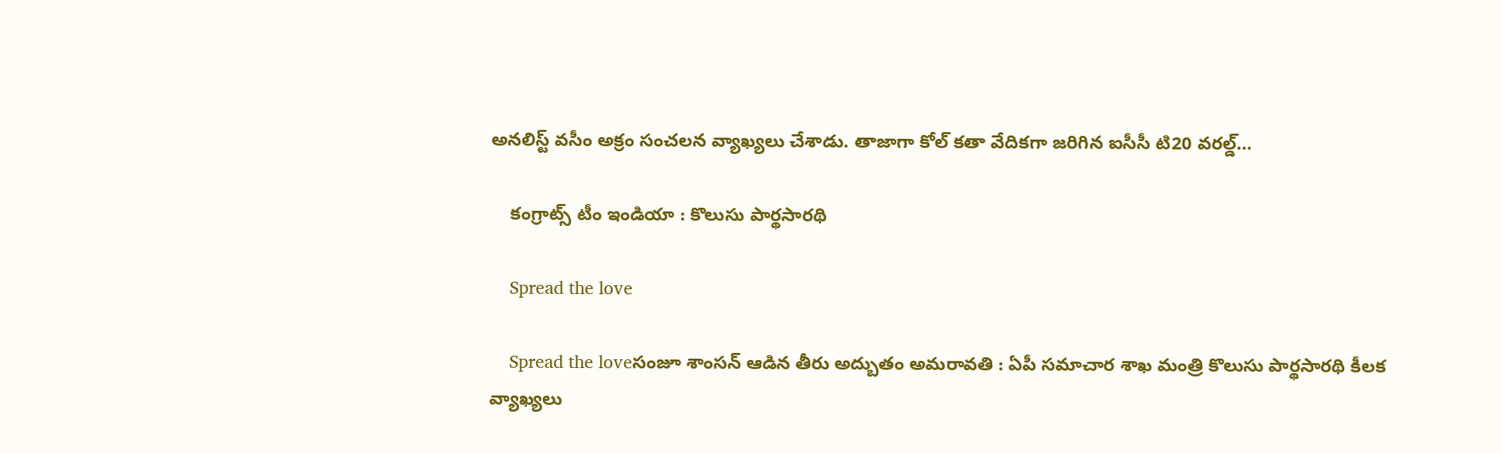అన‌లిస్ట్ వ‌సీం అక్రం సంచ‌ల‌న వ్యాఖ్య‌లు చేశాడు. తాజాగా కోల్ క‌తా వేదిక‌గా జ‌రిగిన ఐసీసీ టి20 వ‌ర‌ల్డ్…

    కంగ్రాట్స్ టీం ఇండియా : కొలుసు పార్థ‌సార‌థి

    Spread the love

    Spread the loveసంజూ శాంస‌న్ ఆడిన తీరు అద్బుతం అమ‌రావతి : ఏపీ స‌మాచార శాఖ మంత్రి కొలుసు పార్థ‌సార‌థి కీల‌క వ్యాఖ్య‌లు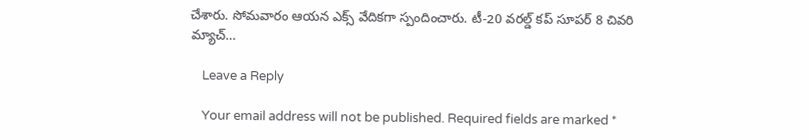చేశారు. సోమ‌వారం ఆయ‌న ఎక్స్ వేదిక‌గా స్పందించారు. టీ-20 వరల్డ్ కప్ సూపర్ 8 చివరి మ్యాచ్…

    Leave a Reply

    Your email address will not be published. Required fields are marked *